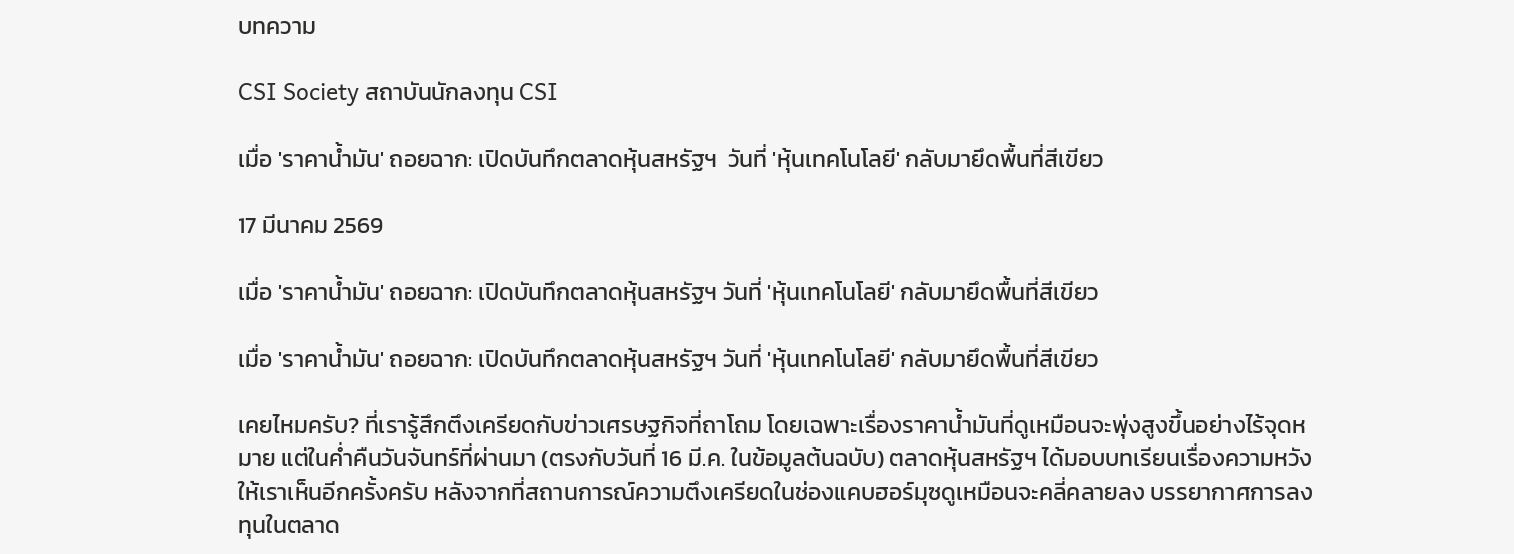บทความ

CSI Society สถาบันนักลงทุน CSI

เมื่อ 'ราคาน้ำมัน' ถอยฉาก: เปิดบันทึกตลาดหุ้นสหรัฐฯ  วันที่ 'หุ้นเทคโนโลยี' กลับมายึดพื้นที่สีเขียว

17 มีนาคม 2569

เมื่อ 'ราคาน้ำมัน' ถอยฉาก: เปิดบันทึกตลาดหุ้นสหรัฐฯ วันที่ 'หุ้นเทคโนโลยี' กลับมายึดพื้นที่สีเขียว

เมื่อ 'ราคาน้ำมัน' ถอยฉาก: เปิดบันทึกตลาดหุ้นสหรัฐฯ วันที่ 'หุ้นเทคโนโลยี' กลับมายึดพื้นที่สีเขียว

เคยไหมครับ? ที่เรารู้สึกตึงเครียดกับข่าวเศรษฐกิจที่ถาโถม โดยเฉพาะเรื่องราคาน้ำมันที่ดูเหมือนจะพุ่งสูงขึ้นอย่างไร้จุดหมาย แต่ในค่ำคืนวันจันทร์ที่ผ่านมา (ตรงกับวันที่ 16 มี.ค. ในข้อมูลต้นฉบับ) ตลาดหุ้นสหรัฐฯ ได้มอบบทเรียนเรื่องความหวังให้เราเห็นอีกครั้งครับ หลังจากที่สถานการณ์ความตึงเครียดในช่องแคบฮอร์มุซดูเหมือนจะคลี่คลายลง บรรยากาศการลงทุนในตลาด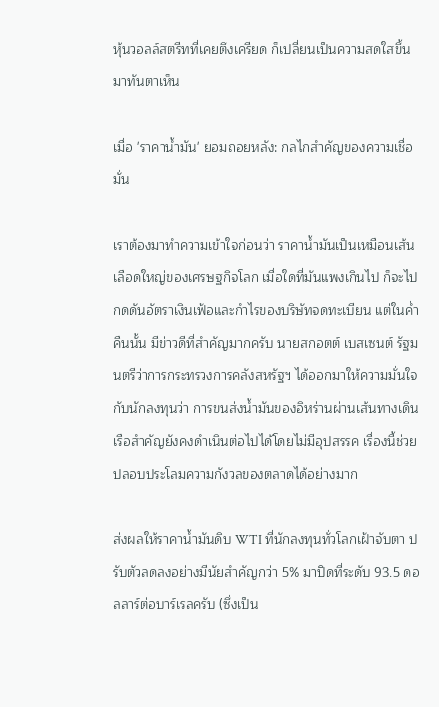หุ้นวอลล์สตรีทที่เคยตึงเครียด ก็เปลี่ยนเป็นความสดใสขึ้นมาทันตาเห็น

เมื่อ 'ราคาน้ำมัน' ยอมถอยหลัง: กลไกสำคัญของความเชื่อมั่น

เราต้องมาทำความเข้าใจก่อนว่า ราคาน้ำมันเป็นเหมือนเส้นเลือดใหญ่ของเศรษฐกิจโลก เมื่อใดที่มันแพงเกินไป ก็จะไปกดดันอัตราเงินเฟ้อและกำไรของบริษัทจดทะเบียน แต่ในค่ำคืนนั้น มีข่าวดีที่สำคัญมากครับ นายสกอตต์ เบสเซนต์ รัฐมนตรีว่าการกระทรวงการคลังสหรัฐฯ ได้ออกมาให้ความมั่นใจกับนักลงทุนว่า การขนส่งน้ำมันของอิหร่านผ่านเส้นทางเดินเรือสำคัญยังคงดำเนินต่อไปได้โดยไม่มีอุปสรรค เรื่องนี้ช่วยปลอบประโลมความกังวลของตลาดได้อย่างมาก

ส่งผลให้ราคาน้ำมันดิบ WTI ที่นักลงทุนทั่วโลกเฝ้าจับตา ปรับตัวลดลงอย่างมีนัยสำคัญกว่า 5% มาปิดที่ระดับ 93.5 ดอลลาร์ต่อบาร์เรลครับ (ซึ่งเป็น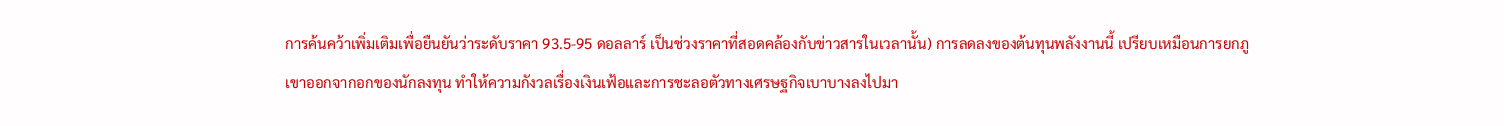การค้นคว้าเพิ่มเติมเพื่อยืนยันว่าระดับราคา 93.5-95 ดอลลาร์ เป็นช่วงราคาที่สอดคล้องกับข่าวสารในเวลานั้น) การลดลงของต้นทุนพลังงานนี้ เปรียบเหมือนการยกภูเขาออกจากอกของนักลงทุน ทำให้ความกังวลเรื่องเงินเฟ้อและการชะลอตัวทางเศรษฐกิจเบาบางลงไปมา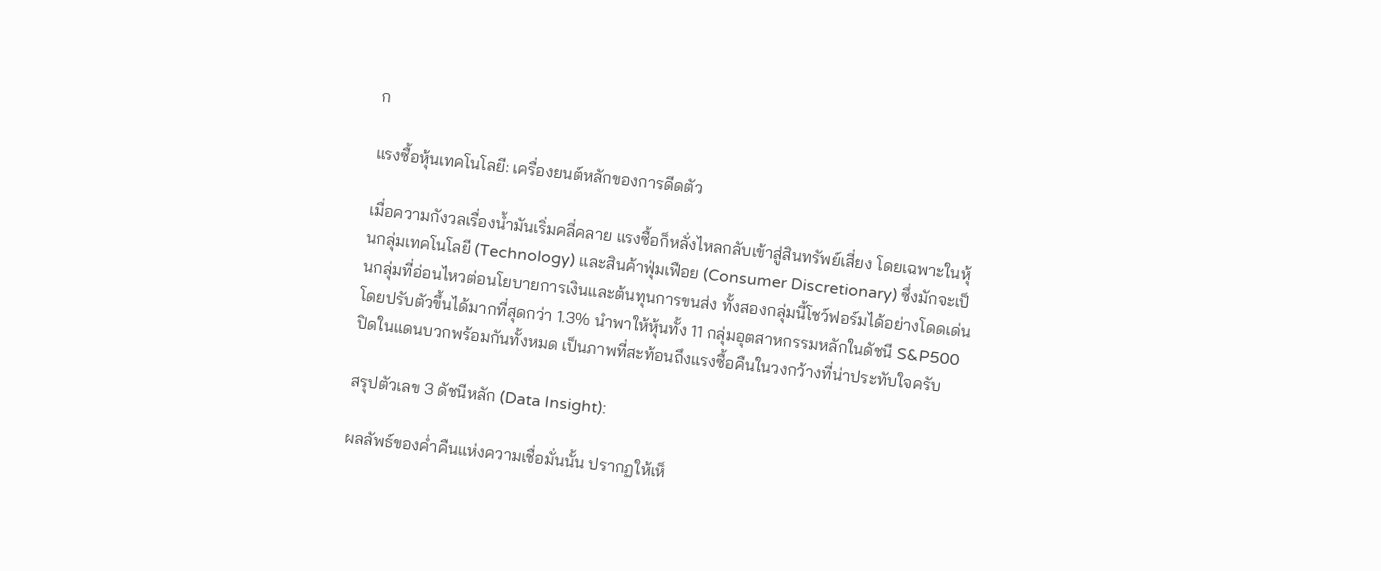ก

แรงซื้อหุ้นเทคโนโลยี: เครื่องยนต์หลักของการดีดตัว

เมื่อความกังวลเรื่องน้ำมันเริ่มคลี่คลาย แรงซื้อก็หลั่งไหลกลับเข้าสู่สินทรัพย์เสี่ยง โดยเฉพาะในหุ้นกลุ่มเทคโนโลยี (Technology) และสินค้าฟุ่มเฟือย (Consumer Discretionary) ซึ่งมักจะเป็นกลุ่มที่อ่อนไหวต่อนโยบายการเงินและต้นทุนการขนส่ง ทั้งสองกลุ่มนี้โชว์ฟอร์มได้อย่างโดดเด่น โดยปรับตัวขึ้นได้มากที่สุดกว่า 1.3% นำพาให้หุ้นทั้ง 11 กลุ่มอุตสาหกรรมหลักในดัชนี S&P500 ปิดในแดนบวกพร้อมกันทั้งหมด เป็นภาพที่สะท้อนถึงแรงซื้อคืนในวงกว้างที่น่าประทับใจครับ

สรุปตัวเลข 3 ดัชนีหลัก (Data Insight):

ผลลัพธ์ของค่ำคืนแห่งความเชื่อมั่นนั้น ปรากฏให้เห็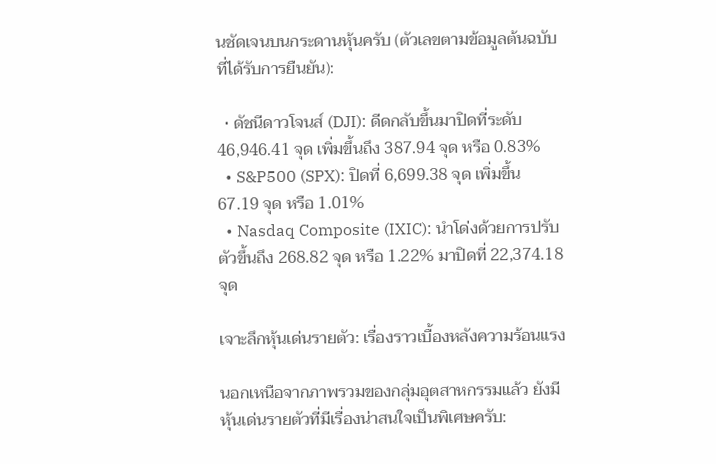นชัดเจนบนกระดานหุ้นครับ (ตัวเลขตามข้อมูลต้นฉบับที่ได้รับการยืนยัน):

  • ดัชนีดาวโจนส์ (DJI): ดีดกลับขึ้นมาปิดที่ระดับ 46,946.41 จุด เพิ่มขึ้นถึง 387.94 จุด หรือ 0.83%
  • S&P500 (SPX): ปิดที่ 6,699.38 จุด เพิ่มขึ้น 67.19 จุด หรือ 1.01%
  • Nasdaq Composite (IXIC): นำโด่งด้วยการปรับตัวขึ้นถึง 268.82 จุด หรือ 1.22% มาปิดที่ 22,374.18 จุด

เจาะลึกหุ้นเด่นรายตัว: เรื่องราวเบื้องหลังความร้อนแรง

นอกเหนือจากภาพรวมของกลุ่มอุตสาหกรรมแล้ว ยังมีหุ้นเด่นรายตัวที่มีเรื่องน่าสนใจเป็นพิเศษครับ: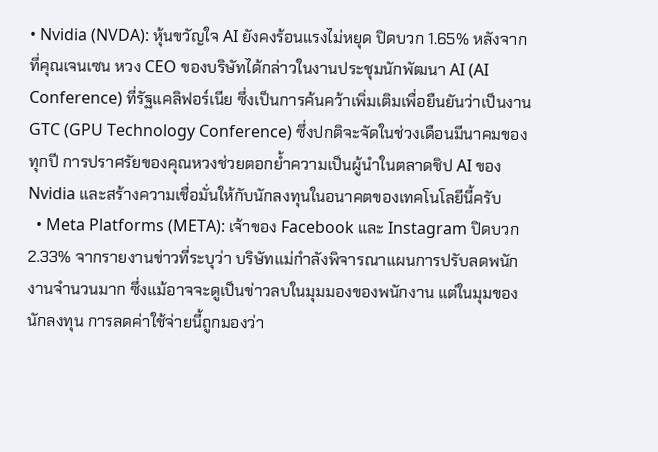• Nvidia (NVDA): หุ้นขวัญใจ AI ยังคงร้อนแรงไม่หยุด ปิดบวก 1.65% หลังจากที่คุณเจนเซน หวง CEO ของบริษัทได้กล่าวในงานประชุมนักพัฒนา AI (AI Conference) ที่รัฐแคลิฟอร์เนีย ซึ่งเป็นการค้นคว้าเพิ่มเติมเพื่อยืนยันว่าเป็นงาน GTC (GPU Technology Conference) ซึ่งปกติจะจัดในช่วงเดือนมีนาคมของทุกปี การปราศรัยของคุณหวงช่วยตอกย้ำความเป็นผู้นำในตลาดชิป AI ของ Nvidia และสร้างความเชื่อมั่นให้กับนักลงทุนในอนาคตของเทคโนโลยีนี้ครับ
  • Meta Platforms (META): เจ้าของ Facebook และ Instagram ปิดบวก 2.33% จากรายงานข่าวที่ระบุว่า บริษัทแม่กำลังพิจารณาแผนการปรับลดพนักงานจำนวนมาก ซึ่งแม้อาจจะดูเป็นข่าวลบในมุมมองของพนักงาน แต่ในมุมของนักลงทุน การลดค่าใช้จ่ายนี้ถูกมองว่า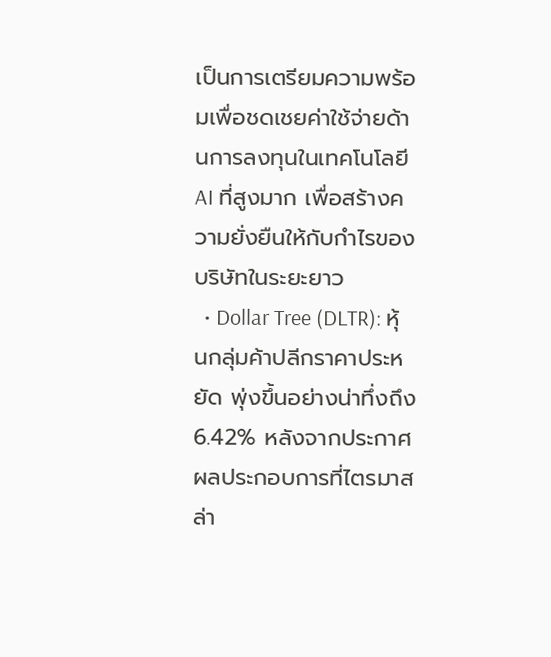เป็นการเตรียมความพร้อมเพื่อชดเชยค่าใช้จ่ายด้านการลงทุนในเทคโนโลยี AI ที่สูงมาก เพื่อสร้างความยั่งยืนให้กับกำไรของบริษัทในระยะยาว
  • Dollar Tree (DLTR): หุ้นกลุ่มค้าปลีกราคาประหยัด พุ่งขึ้นอย่างน่าทึ่งถึง 6.42% หลังจากประกาศผลประกอบการที่ไตรมาสล่า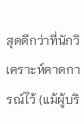สุดดีกว่าที่นักวิเคราะห์คาดการณ์ไว้ (แม้ผู้บริ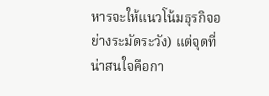หารจะให้แนวโน้มธุรกิจอย่างระมัดระวัง) แต่จุดที่น่าสนใจคือกา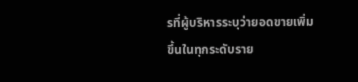รที่ผู้บริหารระบุว่ายอดขายเพิ่มขึ้นในทุกระดับราย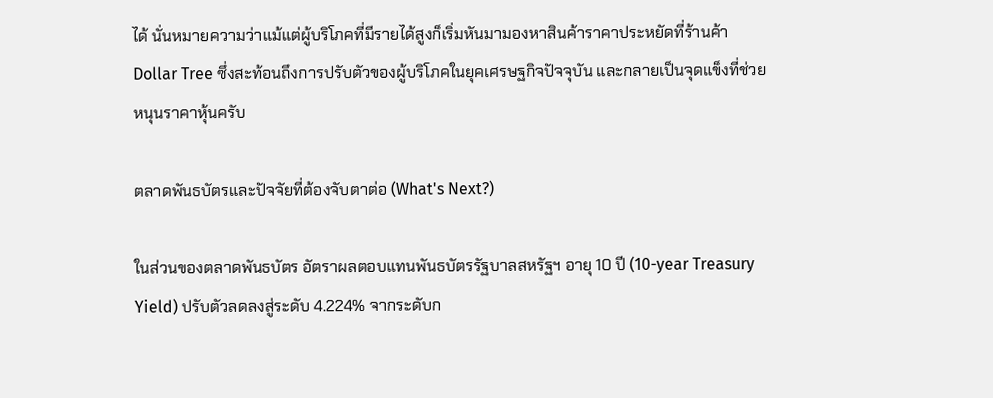ได้ นั่นหมายความว่าแม้แต่ผู้บริโภคที่มีรายได้สูงก็เริ่มหันมามองหาสินค้าราคาประหยัดที่ร้านค้า Dollar Tree ซึ่งสะท้อนถึงการปรับตัวของผู้บริโภคในยุคเศรษฐกิจปัจจุบัน และกลายเป็นจุดแข็งที่ช่วยหนุนราคาหุ้นครับ

ตลาดพันธบัตรและปัจจัยที่ต้องจับตาต่อ (What's Next?)

ในส่วนของตลาดพันธบัตร อัตราผลตอบแทนพันธบัตรรัฐบาลสหรัฐฯ อายุ 10 ปี (10-year Treasury Yield) ปรับตัวลดลงสู่ระดับ 4.224% จากระดับก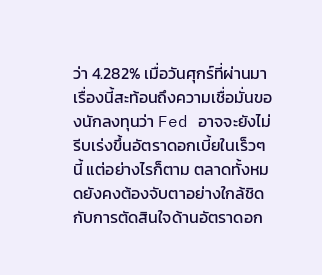ว่า 4.282% เมื่อวันศุกร์ที่ผ่านมา เรื่องนี้สะท้อนถึงความเชื่อมั่นของนักลงทุนว่า Fed อาจจะยังไม่รีบเร่งขึ้นอัตราดอกเบี้ยในเร็วๆ นี้ แต่อย่างไรก็ตาม ตลาดทั้งหมดยังคงต้องจับตาอย่างใกล้ชิดกับการตัดสินใจด้านอัตราดอก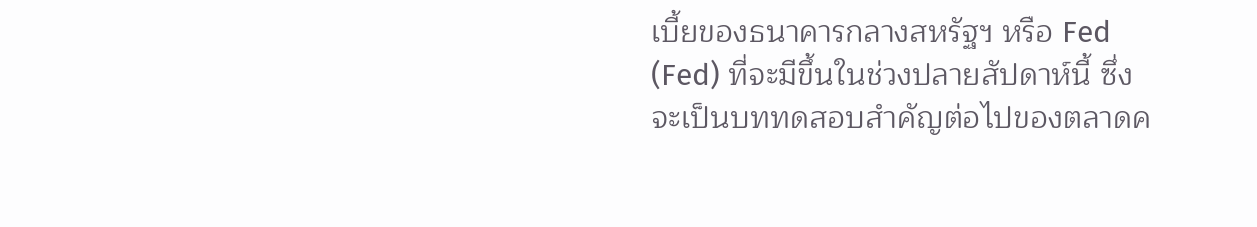เบี้ยของธนาคารกลางสหรัฐฯ หรือ Fed (Fed) ที่จะมีขึ้นในช่วงปลายสัปดาห์นี้ ซึ่งจะเป็นบททดสอบสำคัญต่อไปของตลาดค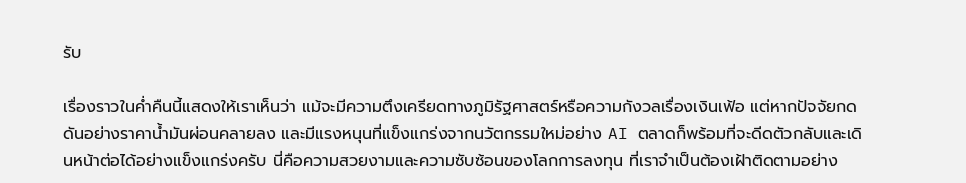รับ

เรื่องราวในค่ำคืนนี้แสดงให้เราเห็นว่า แม้จะมีความตึงเครียดทางภูมิรัฐศาสตร์หรือความกังวลเรื่องเงินเฟ้อ แต่หากปัจจัยกดดันอย่างราคาน้ำมันผ่อนคลายลง และมีแรงหนุนที่แข็งแกร่งจากนวัตกรรมใหม่อย่าง AI ตลาดก็พร้อมที่จะดีดตัวกลับและเดินหน้าต่อได้อย่างแข็งแกร่งครับ นี่คือความสวยงามและความซับซ้อนของโลกการลงทุน ที่เราจำเป็นต้องเฝ้าติดตามอย่าง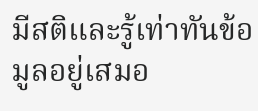มีสติและรู้เท่าทันข้อมูลอยู่เสมอ